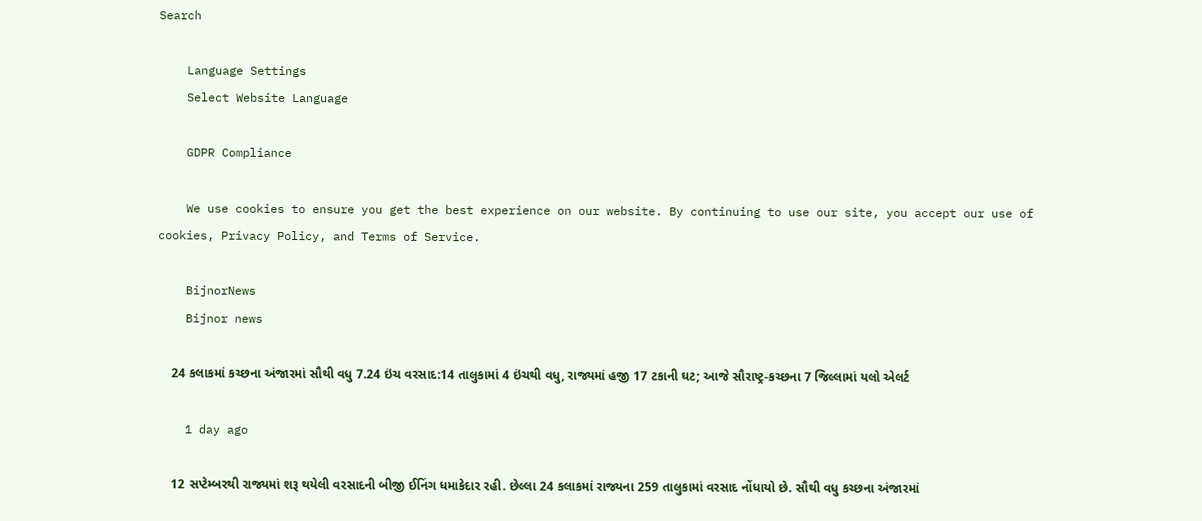Search

    Language Settings
    Select Website Language

    GDPR Compliance

    We use cookies to ensure you get the best experience on our website. By continuing to use our site, you accept our use of cookies, Privacy Policy, and Terms of Service.

    BijnorNews
    Bijnor news

    24 કલાકમાં કચ્છના અંજારમાં સૌથી વધુ 7.24 ઇંચ વરસાદ:14 તાલુકામાં 4 ઇંચથી વધુ, રાજ્યમાં હજી 17 ટકાની ઘટ; આજે સૌરાષ્ટ્ર-કચ્છના 7 જિલ્લામાં યલો એલર્ટ

    1 day ago

    12 સપ્ટેમ્બરથી રાજ્યમાં શરૂ થયેલી વરસાદની બીજી ઈનિંગ ધમાકેદાર રહી. છેલ્લા 24 કલાકમાં રાજ્યના 259 તાલુકામાં વરસાદ નોંધાયો છે. સૌથી વધુ કચ્છના અંજારમાં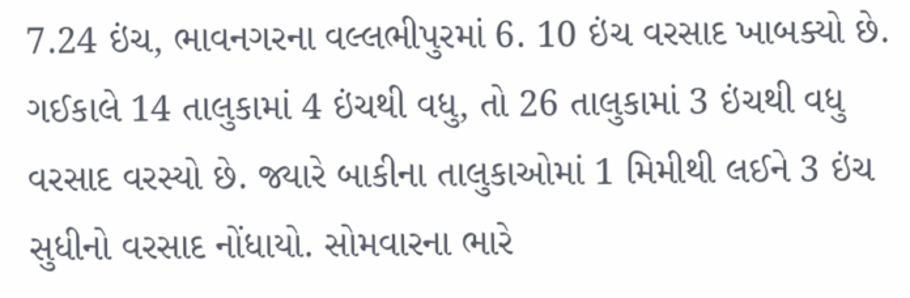7.24 ઇંચ, ભાવનગરના વલ્લભીપુરમાં 6. 10 ઇંચ વરસાદ ખાબક્યો છે. ગઈકાલે 14 તાલુકામાં 4 ઇંચથી વધુ, તો 26 તાલુકામાં 3 ઇંચથી વધુ વરસાદ વરસ્યો છે. જ્યારે બાકીના તાલુકાઓમાં 1 મિમીથી લઈને 3 ઇંચ સુધીનો વરસાદ નોંધાયો. સોમવારના ભારે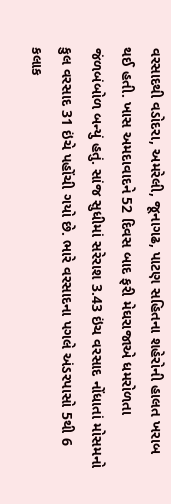વરસાદથી વડોદરા, અમરેલી, જૂનાગઢ, પાટણ સહિતના શહેરોની હાલત ખરાબ થઈ હતી. ખાસ અમદાવાદને 52 દિવસ બાદ ફરી મેઘરાજાએ ધમરોળતા જંળબંબોળ બન્યું હતું. સાંજ સુધીમાં સરેરાશ 3.43 ઇંચ વરસાદ નોંધાતાં મોસમનો કુલ વરસાદ 31 ઇંચે પહોંચી ગયો છે. ભારે વરસાદના પગલે અંડરપાસો 5થી 6 કલાક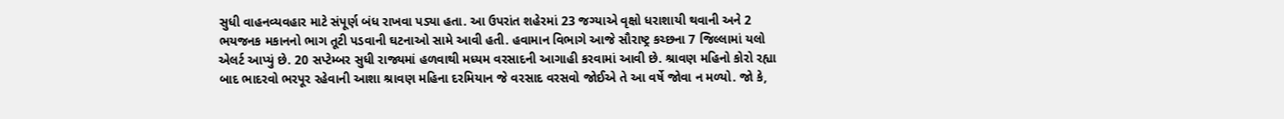સુધી વાહનવ્યવહાર માટે સંપૂર્ણ બંધ રાખવા પડ્યા હતા. આ ઉપરાંત શહેરમાં 23 જગ્યાએ વૃક્ષો ધરાશાયી થવાની અને 2 ભયજનક મકાનનો ભાગ તૂટી પડવાની ઘટનાઓ સામે આવી હતી. હવામાન વિભાગે આજે સૌરાષ્ટ્ર કચ્છના 7 જિલ્લામાં યલો એલર્ટ આપ્યું છે. 20 સપ્ટેમ્બર સુધી રાજ્યમાં હળવાથી મધ્યમ વરસાદની આગાહી કરવામાં આવી છે. શ્રાવણ મહિનો કોરો રહ્યા બાદ ભાદરવો ભરપૂર રહેવાની આશા શ્રાવણ મહિના દરમિયાન જે વરસાદ વરસવો જોઈએ તે આ વર્ષે જોવા ન મળ્યો. જો કે,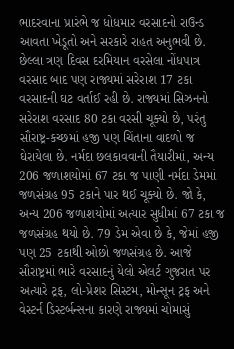ભાદરવાના પ્રારંભે જ ધોધમાર વરસાદનો રાઉન્ડ આવતા ખેડૂતો અને સરકારે રાહત અનુભવી છે. છેલ્લા ત્રણ દિવસ દરમિયાન વરસેલા નોંધપાત્ર વરસાદ બાદ પણ રાજ્યમાં સરેરાશ 17 ટકા વરસાદની ઘટ વર્તાઈ રહી છે. રાજ્યમાં સિઝનનો સરેરાશ વરસાદ 80 ટકા વરસી ચૂક્યો છે, પરંતુ સૌરાષ્ટ્ર-કચ્છમાં હજી પણ ચિંતાના વાદળો જ ઘેરાયેલા છે. નર્મદા છલકાવવાની તૈયારીમાં, અન્ય 206 જળાશયોમાં 67 ટકા જ પાણી નર્મદા ડેમમાં જળસંગ્રહ 95 ટકાને પાર થઈ ચૂક્યો છે. જો કે, અન્ય 206 જળાશયોમાં અત્યાર સુધીમાં 67 ટકા જ જળસંગ્રહ થયો છે. 79 ડેમ એવા છે કે, જેમાં હજી પણ 25 ટકાથી ઓછો જળસંગ્રહ છે. આજે સૌરાષ્ટ્રમાં ભારે વરસાદનું યેલો એલર્ટ ગુજરાત પર અત્યારે ટ્રફ, લો-પ્રેશર સિસ્ટમ, મોન્સૂન ટ્રફ અને વેસ્ટર્ન ડિસ્ટર્બન્સના કારણે રાજ્યમાં ચોમાસું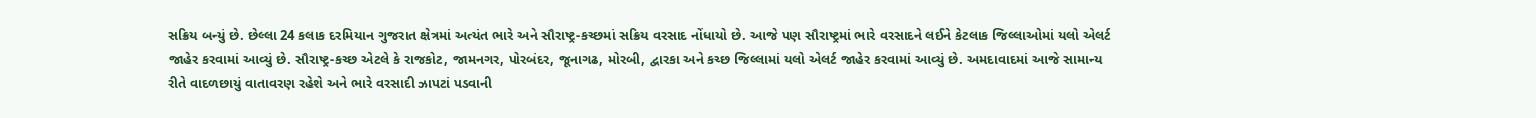સક્રિય બન્યું છે. છેલ્લા 24 કલાક દરમિયાન ગુજરાત ક્ષેત્રમાં અત્યંત ભારે અને સૌરાષ્ટ્ર-કચ્છમાં સક્રિય વરસાદ નોંધાયો છે. આજે પણ સૌરાષ્ટ્રમાં ભારે વરસાદને લઈને કેટલાક જિલ્લાઓમાં યલો એલર્ટ જાહેર કરવામાં આવ્યું છે. સૌરાષ્ટ્ર-કચ્છ એટલે કે રાજકોટ, જામનગર, પોરબંદર, જૂનાગઢ, મોરબી, દ્વારકા અને કચ્છ જિલ્લામાં યલો એલર્ટ જાહેર કરવામાં આવ્યું છે. અમદાવાદમાં આજે સામાન્ય રીતે વાદળછાયું વાતાવરણ રહેશે અને ભારે વરસાદી ઝાપટાં પડવાની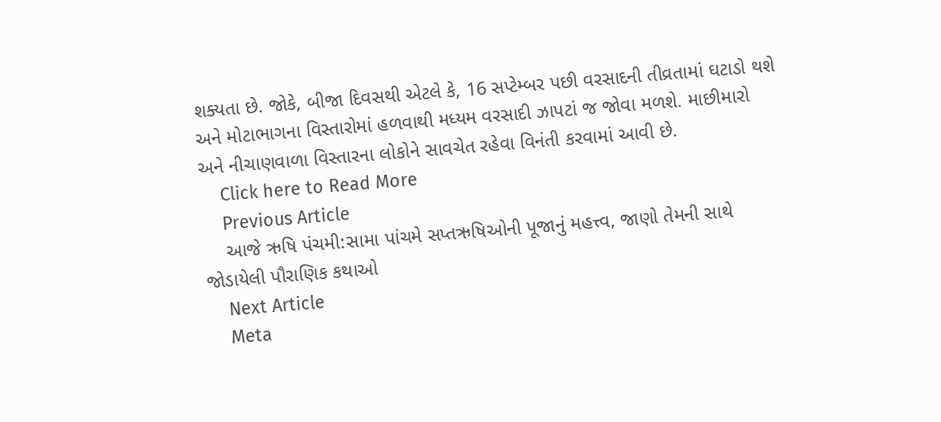શક્યતા છે. જોકે, બીજા દિવસથી એટલે કે, 16 સપ્ટેમ્બર પછી વરસાદની તીવ્રતામાં ઘટાડો થશે અને મોટાભાગના વિસ્તારોમાં હળવાથી મધ્યમ વરસાદી ઝાપટાં જ જોવા મળશે. માછીમારો અને નીચાણવાળા વિસ્તારના લોકોને સાવચેત રહેવા વિનંતી કરવામાં આવી છે.
    Click here to Read More
    Previous Article
    આજે ઋષિ પંચમી:સામા પાંચમે સપ્તઋષિઓની પૂજાનું મહત્ત્વ, જાણો તેમની સાથે જોડાયેલી પૌરાણિક કથાઓ
    Next Article
    Meta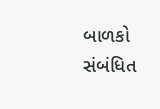બાળકો સંબંધિત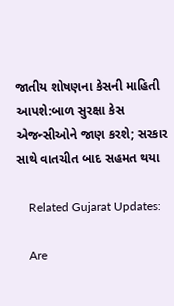જાતીય શોષણના કેસની માહિતી આપશે:બાળ સુરક્ષા કેસ એજન્સીઓને જાણ કરશે; સરકાર સાથે વાતચીત બાદ સહમત થયા

    Related Gujarat Updates:

    Are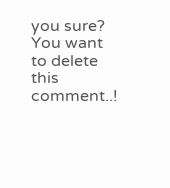you sure? You want to delete this comment..!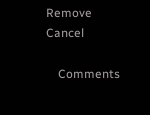Remove Cancel

    Comments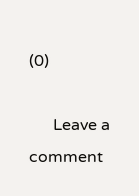(0)

      Leave a comment